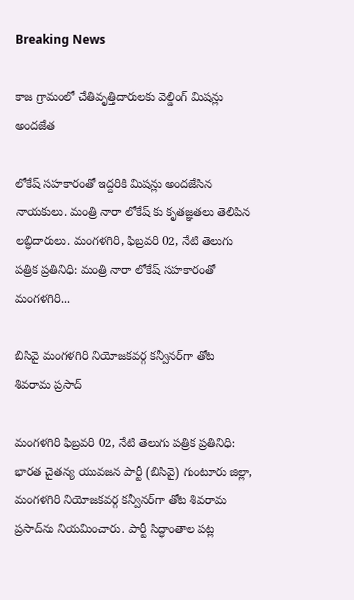Breaking News

కాజ గ్రామంలో చేతివృత్తిదారులకు వెల్డింగ్ మిషన్లు అందజేత

లోకేష్ సహకారంతో ఇద్దరికి మిషన్లు అందజేసిన నాయకులు. మంత్రి నారా లోకేష్ కు కృతజ్ఞతలు తెలిపిన లబ్ధిదారులు. మంగళగిరి, ఫిబ్రవరి 02, నేటి తెలుగు పత్రిక ప్రతినిధి: మంత్రి నారా లోకేష్ సహకారంతో మంగళగిరి...

బిసివై మంగళగిరి నియోజకవర్గ కన్వీనర్‌గా తోట శివరామ ప్రసాద్

మంగళగిరి ఫిబ్రవరి 02, నేటి తెలుగు పత్రిక ప్రతినిధి: భారత చైతన్య యువజన పార్టీ (బిసివై) గుంటూరు జిల్లా, మంగళగిరి నియోజకవర్గ కన్వీనర్‌గా తోట శివరామ ప్రసాద్‌ను నియమించారు. పార్టీ సిద్ధాంతాల పట్ల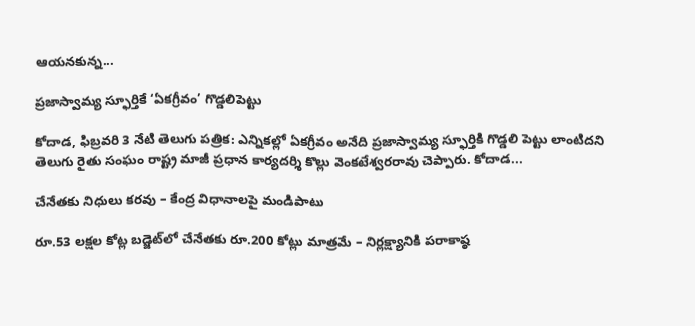ఆయనకున్న...

ప్రజాస్వామ్య స్ఫూర్తికే ‘ఏకగ్రీవం’ గొడ్డలిపెట్టు

కోదాడ, ఫిబ్రవరి 3 నేటి తెలుగు పత్రిక: ఎన్నికల్లో ఏకగ్రీవం అనేది ప్రజాస్వామ్య స్ఫూర్తికి గొడ్డలి పెట్టు లాంటిదని తెలుగు రైతు సంఘం రాష్ట్ర మాజీ ప్రధాన కార్యదర్శి కొల్లు వెంకటేశ్వరరావు చెప్పారు. కోదాడ...

చేనేతకు నిధులు కరవు – కేంద్ర విధానాలపై మండిపాటు

రూ.53 లక్షల కోట్ల బడ్జెట్‌లో చేనేతకు రూ.200 కోట్లు మాత్రమే – నిర్లక్ష్యానికి పరాకాష్ఠ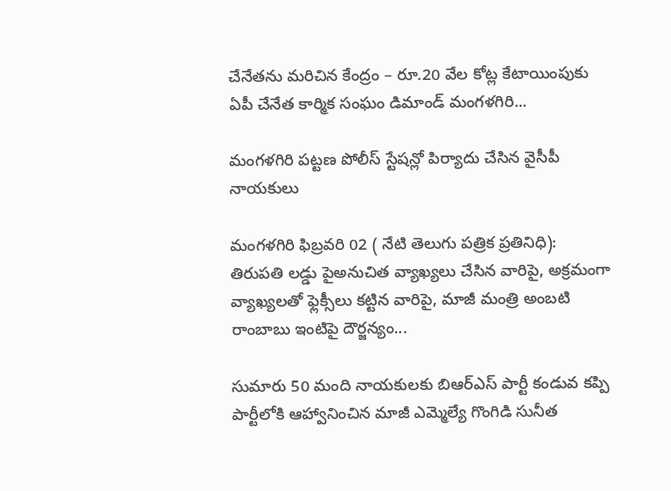చేనేతను మరిచిన కేంద్రం – రూ.20 వేల కోట్ల కేటాయింపుకు ఏపీ చేనేత కార్మిక సంఘం డిమాండ్ మంగళగిరి...

మంగళగిరి పట్టణ పోలీస్ స్టేషన్లో పిర్యాదు చేసిన వైసీపీ నాయకులు

మంగళగిరి ఫిబ్రవరి 02 ( నేటి తెలుగు పత్రిక ప్రతినిధి): తిరుపతి లడ్డు పైఅనుచిత వ్యాఖ్యలు చేసిన వారిపై, అక్రమంగా వ్యాఖ్యలతో ఫ్లెక్సీలు కట్టిన వారిపై, మాజీ మంత్రి అంబటి రాంబాబు ఇంటిపై దౌర్జన్యం...

సుమారు 50 మంది నాయకులకు బిఆర్ఎస్ పార్టీ కండువ కప్పి పార్టీలోకి ఆహ్వానించిన మాజీ ఎమ్మెల్యే గొంగిడి సునీత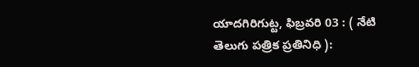యాదగిరిగుట్ట, ఫిబ్రవరి 03 : ( నేటి తెలుగు పత్రిక ప్రతినిధి ):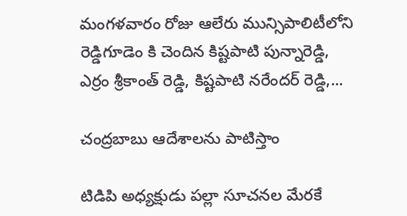మంగళవారం రోజు ఆలేరు మున్సిపాలిటీలోని రెడ్డిగూడెం కి చెందిన కిష్టపాటి పున్నారెడ్డి, ఎర్రం శ్రీకాంత్ రెడ్డి, కిష్టపాటి నరేందర్ రెడ్డి,...

చంద్రబాబు ఆదేశాలను పాటిస్తాం

టిడిపి అధ్యక్షుడు పల్లా సూచనల మేరకే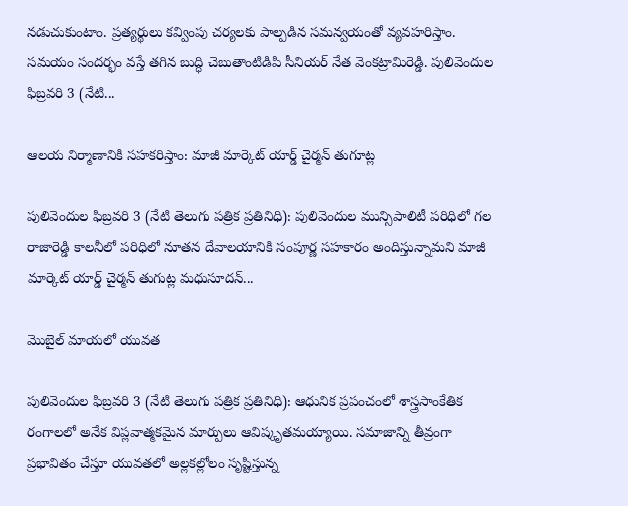నడుచుకుంటాం. ప్రత్యర్థులు కవ్వింపు చర్యలకు పాల్పడిన సమన్వయంతో వ్యవహరిస్తాం. సమయం సందర్భం వస్తే తగిన బుద్ధి చెబుతాంటిడిపి సీనియర్ నేత వెంకట్రామిరెడ్డి. పులివెందుల ఫిబ్రవరి 3 (నేటి...

ఆలయ నిర్మాణానికి సహకరిస్తాం: మాజీ మార్కెట్ యార్డ్ చైర్మన్ తుగూట్ల

పులివెందుల ఫిబ్రవరి 3 (నేటి తెలుగు పత్రిక ప్రతినిధి): పులివెందుల మున్సిపాలిటీ పరిధిలో గల రాజారెడ్డి కాలనీలో పరిధిలో నూతన దేవాలయానికి సంపూర్ణ సహకారం అందిస్తున్నామని మాజీ మార్కెట్ యార్డ్ చైర్మన్ తుగుట్ల మధుసూదన్...

మొబైల్ మాయలో యువత

పులివెందుల ఫిబ్రవరి 3 (నేటి తెలుగు పత్రిక ప్రతినిధి): ఆధునిక ప్రపంచంలో శాస్త్రసాంకేతిక రంగాలలో అనేక విప్లవాత్మకమైన మార్పులు ఆవిష్కృతమయ్యాయి. సమాజాన్ని తీవ్రంగా ప్రభావితం చేస్తూ యువతలో అల్లకల్లోలం సృష్టిస్తున్న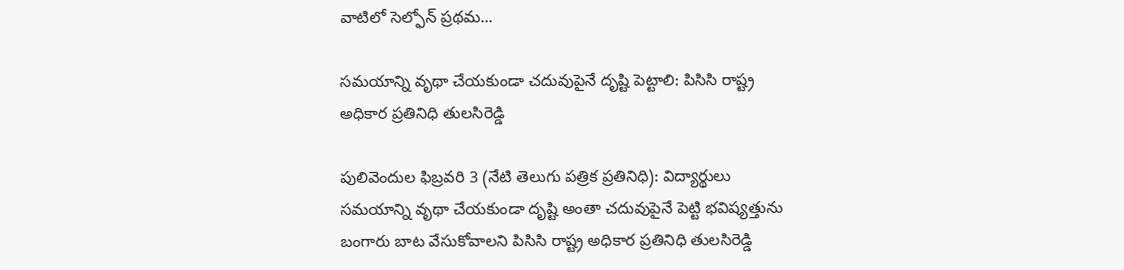వాటిలో సెల్ఫోన్ ప్రథమ...

సమయాన్ని వృథా చేయకుండా చదువుపైనే దృష్టి పెట్టాలి: పిసిసి రాష్ట్ర అధికార ప్రతినిధి తులసిరెడ్డి

పులివెందుల ఫిబ్రవరి 3 (నేటి తెలుగు పత్రిక ప్రతినిధి): విద్యార్థులు సమయాన్ని వృథా చేయకుండా దృష్టి అంతా చదువుపైనే పెట్టి భవిష్యత్తును బంగారు బాట వేసుకోవాలని పిసిసి రాష్ట్ర అధికార ప్రతినిధి తులసిరెడ్డి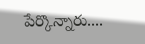పేర్కొన్నారు....